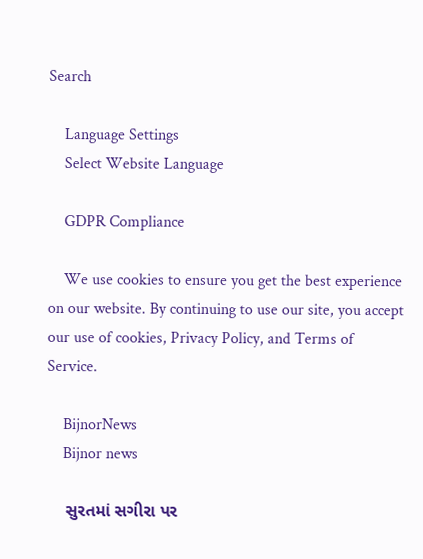Search

    Language Settings
    Select Website Language

    GDPR Compliance

    We use cookies to ensure you get the best experience on our website. By continuing to use our site, you accept our use of cookies, Privacy Policy, and Terms of Service.

    BijnorNews
    Bijnor news

    સુરતમાં સગીરા પર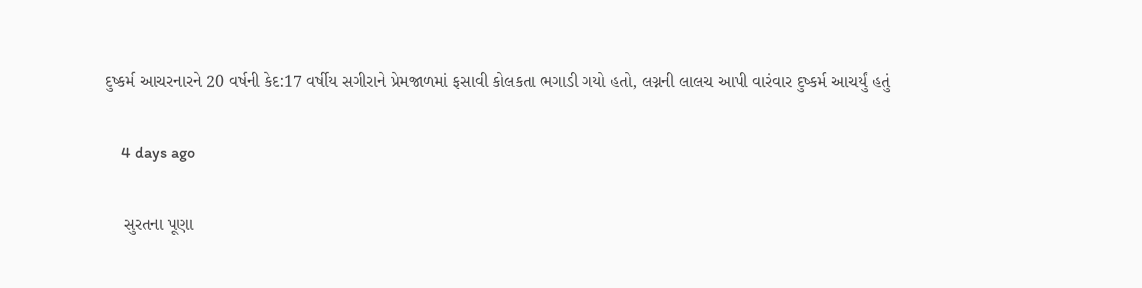દુષ્કર્મ આચરનારને 20 વર્ષની કેદ:17 વર્ષીય સગીરાને પ્રેમજાળમાં ફસાવી કોલકતા ભગાડી ગયો હતો, લગ્નની લાલચ આપી વારંવાર દુષ્કર્મ આચર્યું હતું

    4 days ago

    સુરતના પૂણા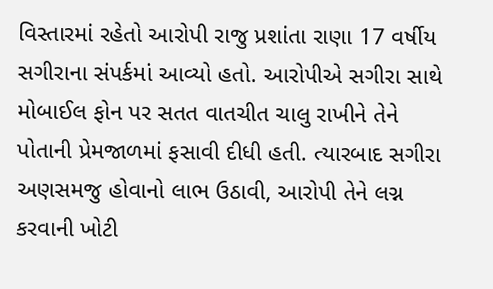વિસ્તારમાં રહેતો આરોપી રાજુ પ્રશાંતા રાણા 17 વર્ષીય સગીરાના સંપર્કમાં આવ્યો હતો. આરોપીએ સગીરા સાથે મોબાઈલ ફોન પર સતત વાતચીત ચાલુ રાખીને તેને પોતાની પ્રેમજાળમાં ફસાવી દીધી હતી. ત્યારબાદ સગીરા અણસમજુ હોવાનો લાભ ઉઠાવી, આરોપી તેને લગ્ન કરવાની ખોટી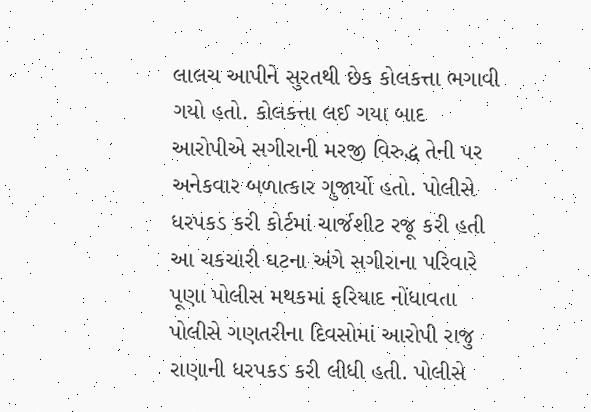લાલચ આપીને સુરતથી છેક કોલકત્તા ભગાવી ગયો હતો. કોલકત્તા લઈ ગયા બાદ આરોપીએ સગીરાની મરજી વિરુદ્ધ તેની પર અનેકવાર બળાત્કાર ગુજાર્યો હતો. પોલીસે ધરપકડ કરી કોર્ટમાં ચાર્જશીટ રજૂ કરી હતી આ ચકચારી ઘટના અંગે સગીરાના પરિવારે પૂણા પોલીસ મથકમાં ફરિયાદ નોંધાવતા પોલીસે ગણતરીના દિવસોમાં આરોપી રાજુ રાણાની ધરપકડ કરી લીધી હતી. પોલીસે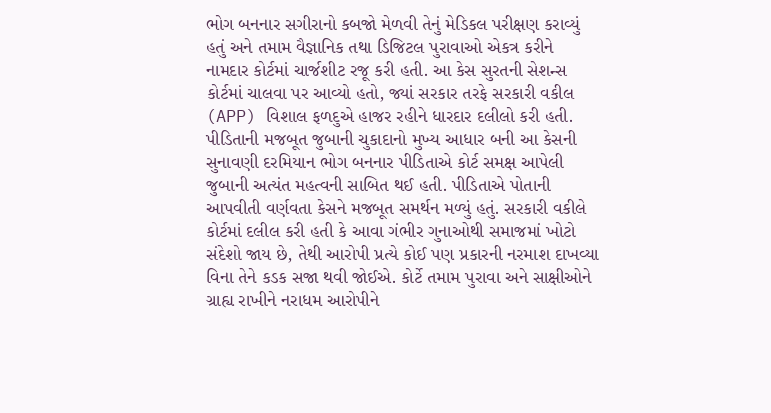ભોગ બનનાર સગીરાનો કબજો મેળવી તેનું મેડિકલ પરીક્ષણ કરાવ્યું હતું અને તમામ વૈજ્ઞાનિક તથા ડિજિટલ પુરાવાઓ એકત્ર કરીને નામદાર કોર્ટમાં ચાર્જશીટ રજૂ કરી હતી. આ કેસ સુરતની સેશન્સ કોર્ટમાં ચાલવા પર આવ્યો હતો, જ્યાં સરકાર તરફે સરકારી વકીલ (APP) વિશાલ ફળદુએ હાજર રહીને ધારદાર દલીલો કરી હતી. પીડિતાની મજબૂત જુબાની ચુકાદાનો મુખ્ય આધાર બની આ કેસની સુનાવણી દરમિયાન ભોગ બનનાર પીડિતાએ કોર્ટ સમક્ષ આપેલી જુબાની અત્યંત મહત્વની સાબિત થઈ હતી. પીડિતાએ પોતાની આપવીતી વર્ણવતા કેસને મજબૂત સમર્થન મળ્યું હતું. સરકારી વકીલે કોર્ટમાં દલીલ કરી હતી કે આવા ગંભીર ગુનાઓથી સમાજમાં ખોટો સંદેશો જાય છે, તેથી આરોપી પ્રત્યે કોઈ પણ પ્રકારની નરમાશ દાખવ્યા વિના તેને કડક સજા થવી જોઈએ. કોર્ટે તમામ પુરાવા અને સાક્ષીઓને ગ્રાહ્ય રાખીને નરાધમ આરોપીને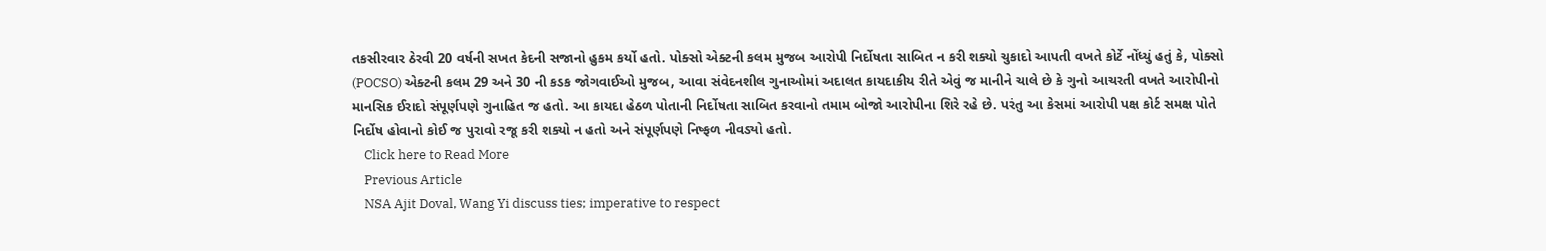તકસીરવાર ઠેરવી 20 વર્ષની સખત કેદની સજાનો હુકમ કર્યો હતો. પોક્સો એક્ટની કલમ મુજબ આરોપી નિર્દોષતા સાબિત ન કરી શક્યો ચુકાદો આપતી વખતે કોર્ટે નોંધ્યું હતું કે, પોક્સો (POCSO) એક્ટની કલમ 29 અને 30 ની કડક જોગવાઈઓ મુજબ, આવા સંવેદનશીલ ગુનાઓમાં અદાલત કાયદાકીય રીતે એવું જ માનીને ચાલે છે કે ગુનો આચરતી વખતે આરોપીનો માનસિક ઈરાદો સંપૂર્ણપણે ગુનાહિત જ હતો. આ કાયદા હેઠળ પોતાની નિર્દોષતા સાબિત કરવાનો તમામ બોજો આરોપીના શિરે રહે છે. પરંતુ આ કેસમાં આરોપી પક્ષ કોર્ટ સમક્ષ પોતે નિર્દોષ હોવાનો કોઈ જ પુરાવો રજૂ કરી શક્યો ન હતો અને સંપૂર્ણપણે નિષ્ફળ નીવડ્યો હતો.
    Click here to Read More
    Previous Article
    NSA Ajit Doval, Wang Yi discuss ties; imperative to respect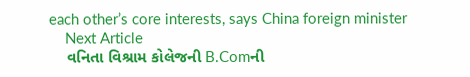each other’s core interests, says China foreign minister
    Next Article
    વનિતા વિશ્રામ કોલેજની B.Comની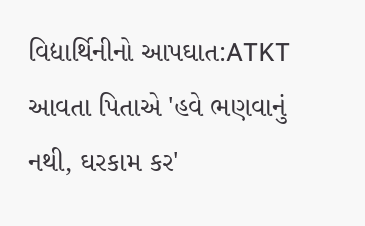વિદ્યાર્થિનીનો આપઘાત:ATKT આવતા પિતાએ 'હવે ભણવાનું નથી, ઘરકામ કર'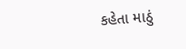કહેતા માઠું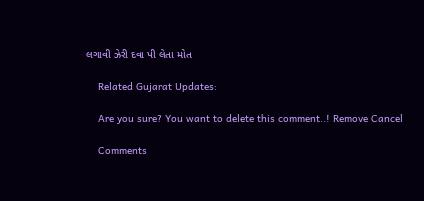લગાવી ઝેરી દવા પી લેતા મોત

    Related Gujarat Updates:

    Are you sure? You want to delete this comment..! Remove Cancel

    Comments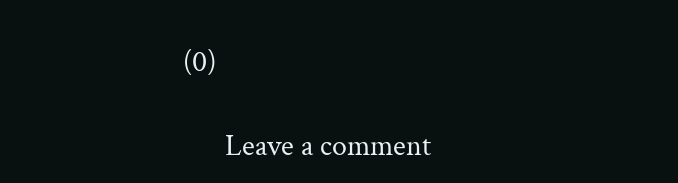(0)

      Leave a comment